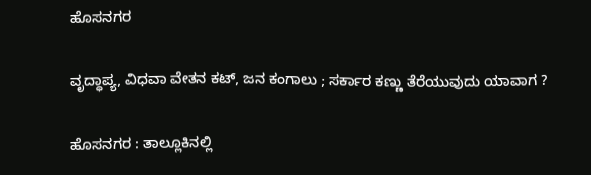ಹೊಸನಗರ

ವೃದ್ಧಾಪ್ಯ, ವಿಧವಾ ವೇತನ ಕಟ್, ಜನ ಕಂಗಾಲು ; ಸರ್ಕಾರ ಕಣ್ಣು ತೆರೆಯುವುದು ಯಾವಾಗ ?

ಹೊಸನಗರ : ತಾಲ್ಲೂಕಿನಲ್ಲಿ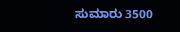ಸುಮಾರು 3500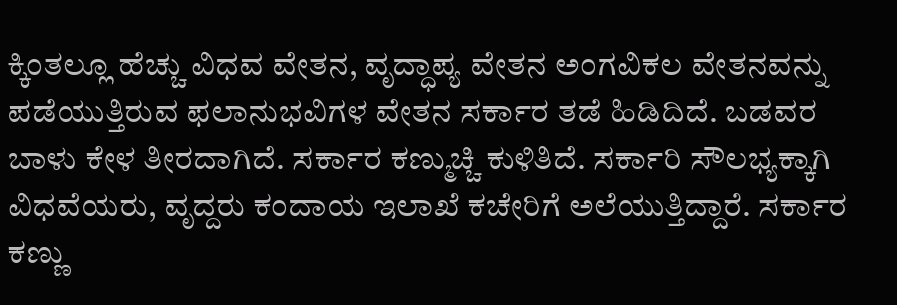ಕ್ಕಿಂತಲ್ಲೂ ಹೆಚ್ಚು ವಿಧವ ವೇತನ, ವೃದ್ಧಾಪ್ಯ ವೇತನ ಅಂಗವಿಕಲ ವೇತನವನ್ನು ಪಡೆಯುತ್ತಿರುವ ಫಲಾನುಭವಿಗಳ ವೇತನ ಸರ್ಕಾರ ತಡೆ ಹಿಡಿದಿದೆ. ಬಡವರ ಬಾಳು ಕೇಳ ತೀರದಾಗಿದೆ. ಸರ್ಕಾರ ಕಣ್ಮುಚ್ಚಿ ಕುಳಿತಿದೆ. ಸರ್ಕಾರಿ ಸೌಲಭ್ಯಕ್ಕಾಗಿ ವಿಧವೆಯರು, ವೃದ್ದರು ಕಂದಾಯ ಇಲಾಖೆ ಕಚೇರಿಗೆ ಅಲೆಯುತ್ತಿದ್ದಾರೆ. ಸರ್ಕಾರ ಕಣ್ಣು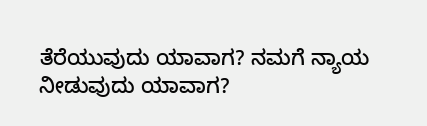ತೆರೆಯುವುದು ಯಾವಾಗ? ನಮಗೆ ನ್ಯಾಯ ನೀಡುವುದು ಯಾವಾಗ?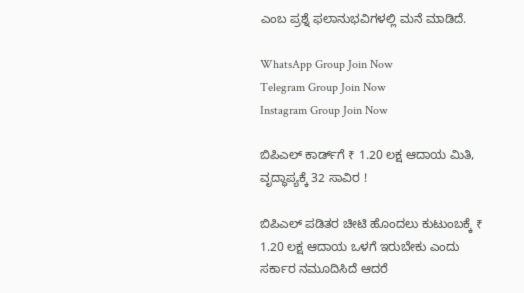ಎಂಬ ಪ್ರಶ್ನೆ ಫಲಾನುಭವಿಗಳಲ್ಲಿ ಮನೆ ಮಾಡಿದೆ.

WhatsApp Group Join Now
Telegram Group Join Now
Instagram Group Join Now

ಬಿಪಿಎಲ್ ಕಾರ್ಡ್‌ಗೆ ₹ 1.20 ಲಕ್ಷ ಆದಾಯ ಮಿತಿ, ವೃದ್ಧಾಪ್ಯಕ್ಕೆ 32 ಸಾವಿರ !

ಬಿಪಿಎಲ್ ಪಡಿತರ ಚೀಟಿ ಹೊಂದಲು ಕುಟುಂಬಕ್ಕೆ ₹ 1.20 ಲಕ್ಷ ಆದಾಯ ಒಳಗೆ ಇರುಬೇಕು ಎಂದು ಸರ್ಕಾರ ನಮೂದಿಸಿದೆ ಆದರೆ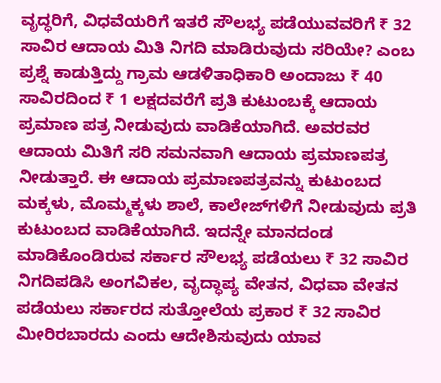ವೃದ್ಧರಿಗೆ, ವಿಧವೆಯರಿಗೆ ಇತರೆ ಸೌಲಭ್ಯ ಪಡೆಯುವವರಿಗೆ ₹ 32 ಸಾವಿರ ಆದಾಯ ಮಿತಿ ನಿಗದಿ ಮಾಡಿರುವುದು ಸರಿಯೇ? ಎಂಬ ಪ್ರಶ್ನೆ ಕಾಡುತ್ತಿದ್ದು ಗ್ರಾಮ ಆಡಳಿತಾಧಿಕಾರಿ ಅಂದಾಜು ₹ 40 ಸಾವಿರದಿಂದ ₹ 1 ಲಕ್ಷದವರೆಗೆ ಪ್ರತಿ ಕುಟುಂಬಕ್ಕೆ ಆದಾಯ ಪ್ರಮಾಣ ಪತ್ರ ನೀಡುವುದು ವಾಡಿಕೆಯಾಗಿದೆ. ಅವರವರ ಆದಾಯ ಮಿತಿಗೆ ಸರಿ ಸಮನವಾಗಿ ಆದಾಯ ಪ್ರಮಾಣಪತ್ರ ನೀಡುತ್ತಾರೆ‌. ಈ ಆದಾಯ ಪ್ರಮಾಣಪತ್ರವನ್ನು ಕುಟುಂಬದ ಮಕ್ಕಳು, ಮೊಮ್ಮಕ್ಕಳು ಶಾಲೆ, ಕಾಲೇಜ್‌ಗಳಿಗೆ ನೀಡುವುದು ಪ್ರತಿ ಕುಟುಂಬದ ವಾಡಿಕೆಯಾಗಿದೆ. ಇದನ್ನೇ ಮಾನದಂಡ ಮಾಡಿಕೊಂಡಿರುವ ಸರ್ಕಾರ ಸೌಲಭ್ಯ ಪಡೆಯಲು ₹ 32 ಸಾವಿರ ನಿಗದಿಪಡಿಸಿ ಅಂಗವಿಕಲ, ವೃದ್ಧಾಪ್ಯ ವೇತನ, ವಿಧವಾ ವೇತನ ಪಡೆಯಲು ಸರ್ಕಾರದ ಸುತ್ತೋಲೆಯ ಪ್ರಕಾರ ₹ 32 ಸಾವಿರ ಮೀರಿರಬಾರದು ಎಂದು ಆದೇಶಿಸುವುದು ಯಾವ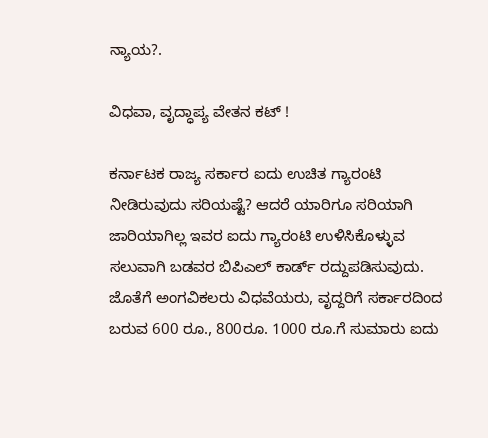ನ್ಯಾಯ?.

ವಿಧವಾ, ವೃದ್ಧಾಪ್ಯ ವೇತನ ಕಟ್ !

ಕರ್ನಾಟಕ ರಾಜ್ಯ ಸರ್ಕಾರ ಐದು ಉಚಿತ ಗ್ಯಾರಂಟಿ ನೀಡಿರುವುದು ಸರಿಯಷ್ಟೆ? ಆದರೆ ಯಾರಿಗೂ ಸರಿಯಾಗಿ ಜಾರಿಯಾಗಿಲ್ಲ ಇವರ ಐದು ಗ್ಯಾರಂಟಿ ಉಳಿಸಿಕೊಳ್ಳುವ ಸಲುವಾಗಿ ಬಡವರ ಬಿಪಿಎಲ್ ಕಾರ್ಡ್ ರದ್ದುಪಡಿಸುವುದು. ಜೊತೆಗೆ ಅಂಗವಿಕಲರು ವಿಧವೆಯರು, ವೃದ್ದರಿಗೆ ಸರ್ಕಾರದಿಂದ ಬರುವ 600 ರೂ., 800ರೂ. 1000 ರೂ.ಗೆ ಸುಮಾರು ಐದು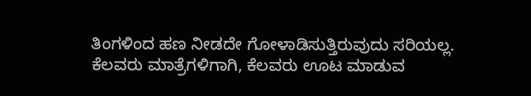ತಿಂಗಳಿಂದ ಹಣ ನೀಡದೇ ಗೋಳಾಡಿಸುತ್ತಿರುವುದು ಸರಿಯಲ್ಲ. ಕೆಲವರು ಮಾತ್ರೆಗಳಿಗಾಗಿ, ಕೆಲವರು ಊಟ ಮಾಡುವ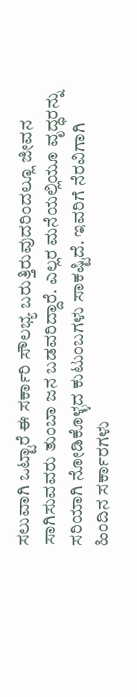ಸಲುವಾಗಿ ಒಟ್ಟಾರೆ ಈ ಸರ್ಕಾರಿ ಸೌಲಭ್ಯ ಬರುತ್ತಿರುವುದರಿಂದಲ್ಲೂ ಜೀವನ ಸಾಗಿಸುವವರು ತುಂಬಾ ಜನ ಬಡವರಿದ್ದಾರೆ. ಎಲ್ಲರ ಮನೆಯಲ್ಲಿಯೂ ವೃದ್ಧರನ್ನು ಸರಿಯಾಗಿ ನೋಡಿಕೊಳ್ಳದ ಕುಟುಂಬಗಳು ಸಾಕಷ್ಟಿದೆ. ಇವರಿಗೆ ನೆರವಿಗಾಗಿ ಹಿಂದಿನ ಸರ್ಕಾರಗಳು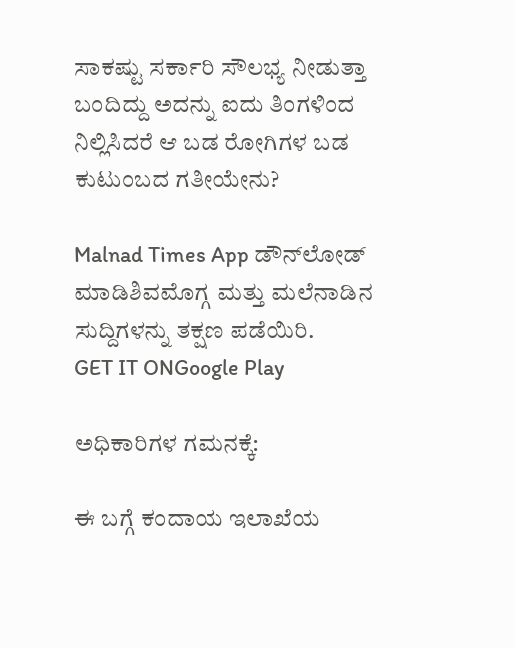ಸಾಕಷ್ಟು ಸರ್ಕಾರಿ ಸೌಲಭ್ಯ ನೀಡುತ್ತಾ ಬಂದಿದ್ದು ಅದನ್ನು ಐದು ತಿಂಗಳಿಂದ ನಿಲ್ಲಿಸಿದರೆ ಆ ಬಡ ರೋಗಿಗಳ ಬಡ ಕುಟುಂಬದ ಗತೀಯೇನು?

Malnad Times App ಡೌನ್‌ಲೋಡ್ ಮಾಡಿಶಿವಮೊಗ್ಗ ಮತ್ತು ಮಲೆನಾಡಿನ ಸುದ್ದಿಗಳನ್ನು ತಕ್ಷಣ ಪಡೆಯಿರಿ.
GET IT ONGoogle Play

ಅಧಿಕಾರಿಗಳ ಗಮನಕ್ಕೆ:

ಈ ಬಗ್ಗೆ ಕಂದಾಯ ಇಲಾಖೆಯ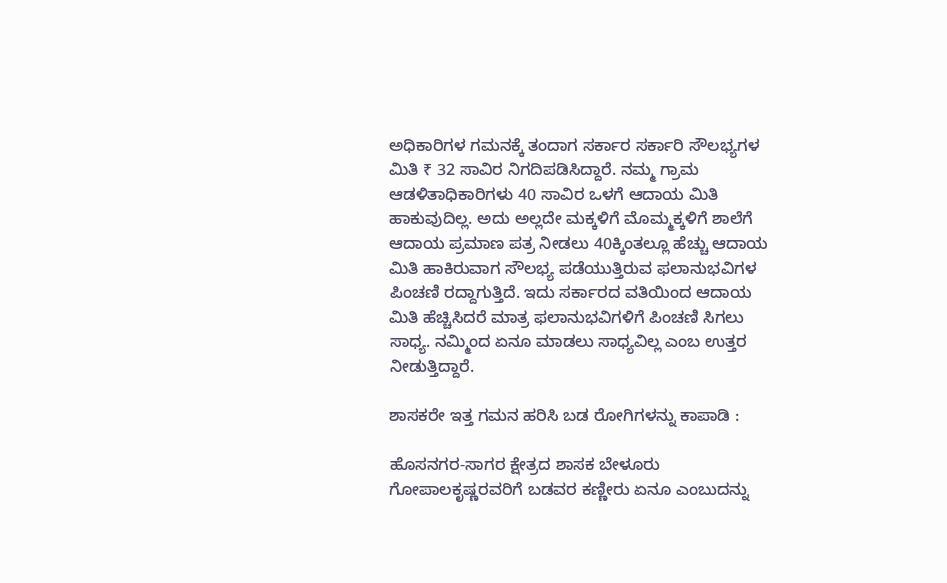ಅಧಿಕಾರಿಗಳ ಗಮನಕ್ಕೆ ತಂದಾಗ ಸರ್ಕಾರ ಸರ್ಕಾರಿ ಸೌಲಭ್ಯಗಳ ಮಿತಿ ₹ 32 ಸಾವಿರ ನಿಗದಿಪಡಿಸಿದ್ದಾರೆ. ನಮ್ಮ ಗ್ರಾಮ ಆಡಳಿತಾಧಿಕಾರಿಗಳು 40 ಸಾವಿರ ಒಳಗೆ ಆದಾಯ ಮಿತಿ ಹಾಕುವುದಿಲ್ಲ. ಅದು ಅಲ್ಲದೇ ಮಕ್ಕಳಿಗೆ ಮೊಮ್ಮಕ್ಕಳಿಗೆ ಶಾಲೆಗೆ ಆದಾಯ ಪ್ರಮಾಣ ಪತ್ರ ನೀಡಲು 40ಕ್ಕಿಂತಲ್ಲೂ ಹೆಚ್ಚು ಆದಾಯ ಮಿತಿ ಹಾಕಿರುವಾಗ ಸೌಲಭ್ಯ ಪಡೆಯುತ್ತಿರುವ ಫಲಾನುಭವಿಗಳ ಪಿಂಚಣಿ ರದ್ದಾಗುತ್ತಿದೆ. ಇದು ಸರ್ಕಾರದ ವತಿಯಿಂದ ಆದಾಯ ಮಿತಿ ಹೆಚ್ಚಿಸಿದರೆ ಮಾತ್ರ ಫಲಾನುಭವಿಗಳಿಗೆ ಪಿಂಚಣಿ ಸಿಗಲು ಸಾಧ್ಯ. ನಮ್ಮಿಂದ ಏನೂ ಮಾಡಲು ಸಾಧ್ಯವಿಲ್ಲ ಎಂಬ ಉತ್ತರ ನೀಡುತ್ತಿದ್ದಾರೆ.

ಶಾಸಕರೇ ಇತ್ತ ಗಮನ ಹರಿಸಿ ಬಡ ರೋಗಿಗಳನ್ನು ಕಾಪಾಡಿ :

ಹೊಸನಗರ-ಸಾಗರ ಕ್ಷೇತ್ರದ ಶಾಸಕ ಬೇಳೂರು ಗೋಪಾಲಕೃಷ್ಣರವರಿಗೆ ಬಡವರ ಕಣ್ಣೀರು ಏನೂ ಎಂಬುದನ್ನು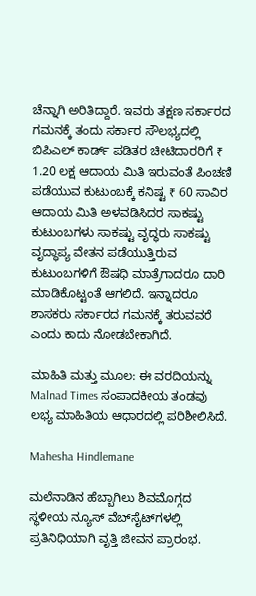ಚೆನ್ನಾಗಿ ಅರಿತಿದ್ದಾರೆ. ಇವರು ತಕ್ಷಣ ಸರ್ಕಾರದ ಗಮನಕ್ಕೆ ತಂದು ಸರ್ಕಾರ ಸೌಲಭ್ಯದಲ್ಲಿ ಬಿಪಿಎಲ್ ಕಾರ್ಡ್ ಪಡಿತರ ಚೀಟಿದಾರರಿಗೆ ₹ 1.20 ಲಕ್ಷ ಆದಾಯ ಮಿತಿ ಇರುವಂತೆ ಪಿಂಚಣಿ ಪಡೆಯುವ ಕುಟುಂಬಕ್ಕೆ ಕನಿಷ್ಟ ₹ 60 ಸಾವಿರ ಆದಾಯ ಮಿತಿ ಅಳವಡಿಸಿದರ ಸಾಕಷ್ಟು ಕುಟುಂಬಗಳು ಸಾಕಷ್ಟು ವೃದ್ಧರು ಸಾಕಷ್ಟು ವೃದ್ಧಾಪ್ಯ ವೇತನ ಪಡೆಯುತ್ತಿರುವ ಕುಟುಂಬಗಳಿಗೆ ಔಷಧಿ ಮಾತ್ರೆಗಾದರೂ ದಾರಿ ಮಾಡಿಕೊಟ್ಟಂತೆ ಆಗಲಿದೆ. ಇನ್ನಾದರೂ ಶಾಸಕರು ಸರ್ಕಾರದ ಗಮನಕ್ಕೆ ತರುವವರೆ ಎಂದು ಕಾದು ನೋಡಬೇಕಾಗಿದೆ.

ಮಾಹಿತಿ ಮತ್ತು ಮೂಲ: ಈ ವರದಿಯನ್ನು Malnad Times ಸಂಪಾದಕೀಯ ತಂಡವು ಲಭ್ಯ ಮಾಹಿತಿಯ ಆಧಾರದಲ್ಲಿ ಪರಿಶೀಲಿಸಿದೆ.

Mahesha Hindlemane

ಮಲೆನಾಡಿನ ಹೆಬ್ಬಾಗಿಲು ಶಿವಮೊಗ್ಗದ ಸ್ಥಳೀಯ ನ್ಯೂಸ್ ವೆಬ್‌ಸೈಟ್‌ಗಳಲ್ಲಿ ಪ್ರತಿನಿಧಿಯಾಗಿ ವೃತ್ತಿ ಜೀವನ ಪ್ರಾರಂಭ.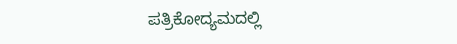ಪತ್ರಿಕೋದ್ಯಮದಲ್ಲಿ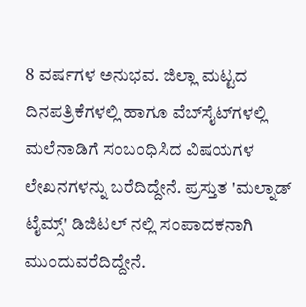8 ವರ್ಷಗಳ ಅನುಭವ. ಜಿಲ್ಲಾ ಮಟ್ಟದ ದಿನಪತ್ರಿಕೆಗಳಲ್ಲಿ ಹಾಗೂ ವೆಬ್‌ಸೈಟ್‌ಗಳಲ್ಲಿ ಮಲೆನಾಡಿಗೆ ಸಂಬಂಧಿಸಿದ ವಿಷಯಗಳ ಲೇಖನಗಳನ್ನು ಬರೆದಿದ್ದೇನೆ. ಪ್ರಸ್ತುತ 'ಮಲ್ನಾಡ್ ಟೈಮ್ಸ್' ಡಿಜಿಟಲ್ ನಲ್ಲಿ ಸಂಪಾದಕನಾಗಿ ಮುಂದುವರೆದಿದ್ದೇನೆ.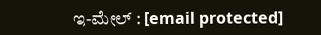ಇ-ಮೇಲ್ : [email protected]